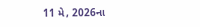11 મે, 2026ના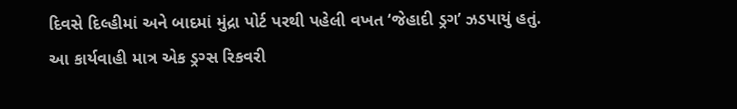દિવસે દિલ્હીમાં અને બાદમાં મુંદ્રા પોર્ટ પરથી પહેલી વખત ‘જેહાદી ડ્રગ’ ઝડપાયું હતું. આ કાર્યવાહી માત્ર એક ડ્રગ્સ રિકવરી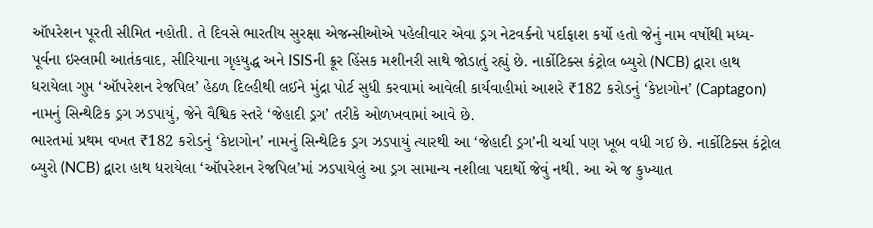ઑપરેશન પૂરતી સીમિત નહોતી. તે દિવસે ભારતીય સુરક્ષા એજન્સીઓએ પહેલીવાર એવા ડ્રગ નેટવર્કનો પર્દાફાશ કર્યો હતો જેનું નામ વર્ષોથી મધ્ય-પૂર્વના ઇસ્લામી આતંકવાદ, સીરિયાના ગૃહયુદ્ધ અને ISISની ક્રૂર હિંસક મશીનરી સાથે જોડાતું રહ્યું છે. નાર્કોટિક્સ કંટ્રોલ બ્યુરો (NCB) દ્વારા હાથ ધરાયેલા ગુપ્ત ‘ઑપરેશન રેજપિલ’ હેઠળ દિલ્હીથી લઈને મુંદ્રા પોર્ટ સુધી કરવામાં આવેલી કાર્યવાહીમાં આશરે ₹182 કરોડનું ‘કેપ્ટાગોન’ (Captagon) નામનું સિન્થેટિક ડ્રગ ઝડપાયું, જેને વૈશ્વિક સ્તરે ‘જેહાદી ડ્રગ’ તરીકે ઓળખવામાં આવે છે.
ભારતમાં પ્રથમ વખત ₹182 કરોડનું ‘કેપ્ટાગોન’ નામનું સિન્થેટિક ડ્રગ ઝડપાયું ત્યારથી આ ‘જેહાદી ડ્રગ’ની ચર્ચા પણ ખૂબ વધી ગઈ છે. નાર્કોટિક્સ કંટ્રોલ બ્યુરો (NCB) દ્વારા હાથ ધરાયેલા ‘ઑપરેશન રેજપિલ’માં ઝડપાયેલું આ ડ્રગ સામાન્ય નશીલા પદાર્થો જેવું નથી. આ એ જ કુખ્યાત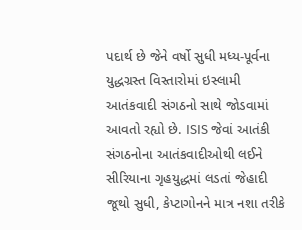પદાર્થ છે જેને વર્ષો સુધી મધ્ય-પૂર્વના યુદ્ધગ્રસ્ત વિસ્તારોમાં ઇસ્લામી આતંકવાદી સંગઠનો સાથે જોડવામાં આવતો રહ્યો છે. ISIS જેવાં આતંકી સંગઠનોના આતંકવાદીઓથી લઈને સીરિયાના ગૃહયુદ્ધમાં લડતાં જેહાદી જૂથો સુધી, કેપ્ટાગોનને માત્ર નશા તરીકે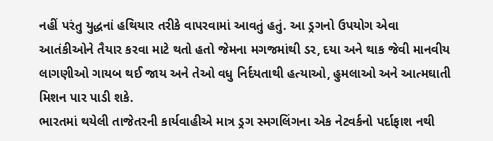નહીં પરંતુ યુદ્ધનાં હથિયાર તરીકે વાપરવામાં આવતું હતું. આ ડ્રગનો ઉપયોગ એવા આતંકીઓને તૈયાર કરવા માટે થતો હતો જેમના મગજમાંથી ડર, દયા અને થાક જેવી માનવીય લાગણીઓ ગાયબ થઈ જાય અને તેઓ વધુ નિર્દયતાથી હત્યાઓ, હુમલાઓ અને આત્મઘાતી મિશન પાર પાડી શકે.
ભારતમાં થયેલી તાજેતરની કાર્યવાહીએ માત્ર ડ્રગ સ્મગલિંગના એક નેટવર્કનો પર્દાફાશ નથી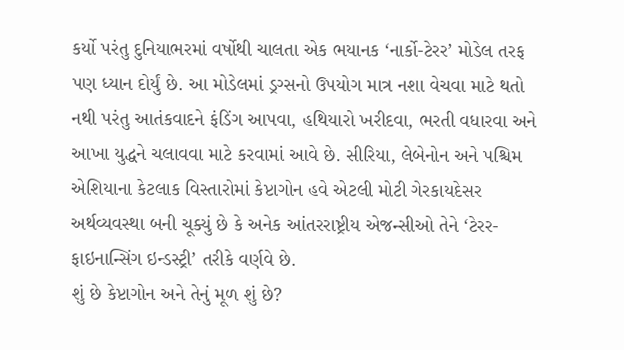કર્યો પરંતુ દુનિયાભરમાં વર્ષોથી ચાલતા એક ભયાનક ‘નાર્કો-ટેરર’ મોડેલ તરફ પણ ધ્યાન દોર્યું છે. આ મોડેલમાં ડ્રગ્સનો ઉપયોગ માત્ર નશા વેચવા માટે થતો નથી પરંતુ આતંકવાદને ફંડિંગ આપવા, હથિયારો ખરીદવા, ભરતી વધારવા અને આખા યુદ્ધને ચલાવવા માટે કરવામાં આવે છે. સીરિયા, લેબેનોન અને પશ્ચિમ એશિયાના કેટલાક વિસ્તારોમાં કેપ્ટાગોન હવે એટલી મોટી ગેરકાયદેસર અર્થવ્યવસ્થા બની ચૂક્યું છે કે અનેક આંતરરાષ્ટ્રીય એજન્સીઓ તેને ‘ટેરર-ફાઇનાન્સિંગ ઇન્ડસ્ટ્રી’ તરીકે વર્ણવે છે.
શું છે કેપ્ટાગોન અને તેનું મૂળ શું છે?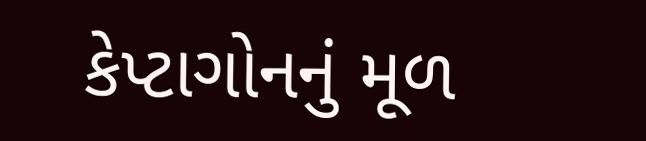કેપ્ટાગોનનું મૂળ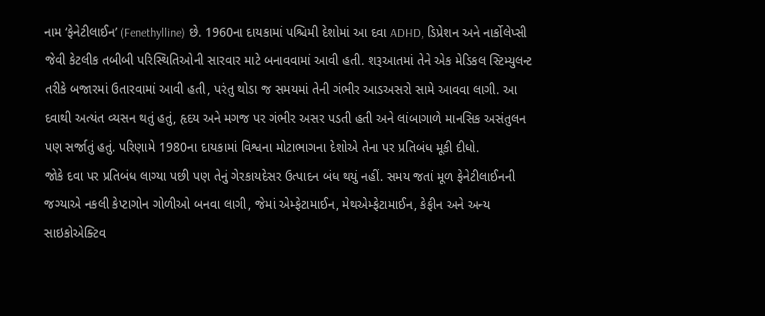નામ ‘ફેનેટીલાઈન’ (Fenethylline) છે. 1960ના દાયકામાં પશ્ચિમી દેશોમાં આ દવા ADHD, ડિપ્રેશન અને નાર્કોલેપ્સી જેવી કેટલીક તબીબી પરિસ્થિતિઓની સારવાર માટે બનાવવામાં આવી હતી. શરૂઆતમાં તેને એક મેડિકલ સ્ટિમ્યુલન્ટ તરીકે બજારમાં ઉતારવામાં આવી હતી, પરંતુ થોડા જ સમયમાં તેની ગંભીર આડઅસરો સામે આવવા લાગી. આ દવાથી અત્યંત વ્યસન થતું હતું, હૃદય અને મગજ પર ગંભીર અસર પડતી હતી અને લાંબાગાળે માનસિક અસંતુલન પણ સર્જાતું હતું. પરિણામે 1980ના દાયકામાં વિશ્વના મોટાભાગના દેશોએ તેના પર પ્રતિબંધ મૂકી દીધો.
જોકે દવા પર પ્રતિબંધ લાગ્યા પછી પણ તેનું ગેરકાયદેસર ઉત્પાદન બંધ થયું નહીં. સમય જતાં મૂળ ફેનેટીલાઈનની જગ્યાએ નકલી કેપ્ટાગોન ગોળીઓ બનવા લાગી, જેમાં એમ્ફેટામાઈન, મેથએમ્ફેટામાઈન, કેફીન અને અન્ય સાઇકોએક્ટિવ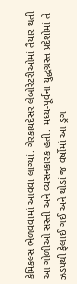કેમિકલ્સ ભેળવવામાં આવવા લાગ્યાં. ગેરકાયદેસર લેબોરેટરીઓમાં તૈયાર થતી આ ગોળીઓ સસ્તી અને વ્યસનકારક હતી. મધ્ય-પૂર્વના યુદ્ધગ્રસ્ત પ્રદેશોમાં તે ઝડપથી ફેલાઈ ગઈ અને થોડાં જ વર્ષોમાં આ ડ્રગ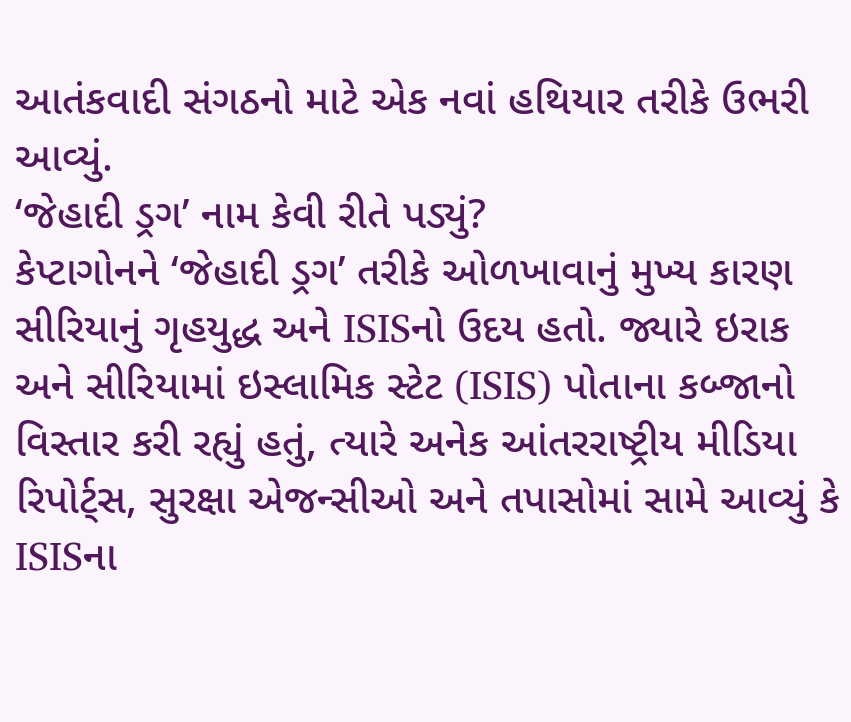આતંકવાદી સંગઠનો માટે એક નવાં હથિયાર તરીકે ઉભરી આવ્યું.
‘જેહાદી ડ્રગ’ નામ કેવી રીતે પડ્યું?
કેપ્ટાગોનને ‘જેહાદી ડ્રગ’ તરીકે ઓળખાવાનું મુખ્ય કારણ સીરિયાનું ગૃહયુદ્ધ અને ISISનો ઉદય હતો. જ્યારે ઇરાક અને સીરિયામાં ઇસ્લામિક સ્ટેટ (ISIS) પોતાના કબ્જાનો વિસ્તાર કરી રહ્યું હતું, ત્યારે અનેક આંતરરાષ્ટ્રીય મીડિયા રિપોર્ટ્સ, સુરક્ષા એજન્સીઓ અને તપાસોમાં સામે આવ્યું કે ISISના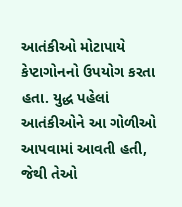આતંકીઓ મોટાપાયે કેપ્ટાગોનનો ઉપયોગ કરતા હતા. યુદ્ધ પહેલાં આતંકીઓને આ ગોળીઓ આપવામાં આવતી હતી, જેથી તેઓ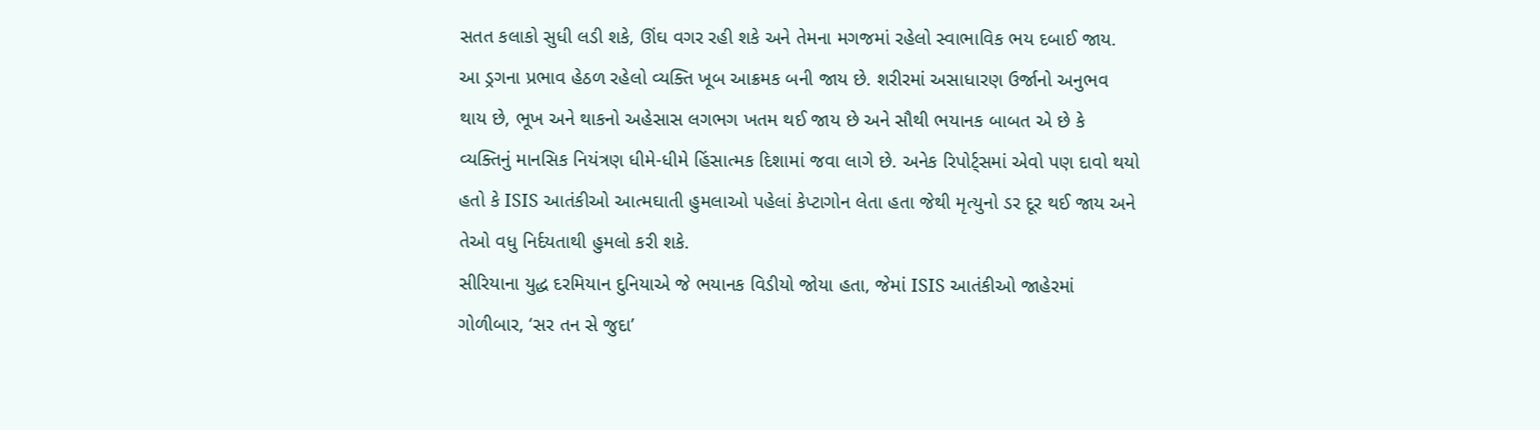સતત કલાકો સુધી લડી શકે, ઊંઘ વગર રહી શકે અને તેમના મગજમાં રહેલો સ્વાભાવિક ભય દબાઈ જાય.
આ ડ્રગના પ્રભાવ હેઠળ રહેલો વ્યક્તિ ખૂબ આક્રમક બની જાય છે. શરીરમાં અસાધારણ ઉર્જાનો અનુભવ થાય છે, ભૂખ અને થાકનો અહેસાસ લગભગ ખતમ થઈ જાય છે અને સૌથી ભયાનક બાબત એ છે કે વ્યક્તિનું માનસિક નિયંત્રણ ધીમે-ધીમે હિંસાત્મક દિશામાં જવા લાગે છે. અનેક રિપોર્ટ્સમાં એવો પણ દાવો થયો હતો કે ISIS આતંકીઓ આત્મઘાતી હુમલાઓ પહેલાં કેપ્ટાગોન લેતા હતા જેથી મૃત્યુનો ડર દૂર થઈ જાય અને તેઓ વધુ નિર્દયતાથી હુમલો કરી શકે.
સીરિયાના યુદ્ધ દરમિયાન દુનિયાએ જે ભયાનક વિડીયો જોયા હતા, જેમાં ISIS આતંકીઓ જાહેરમાં ગોળીબાર, ‘સર તન સે જુદા’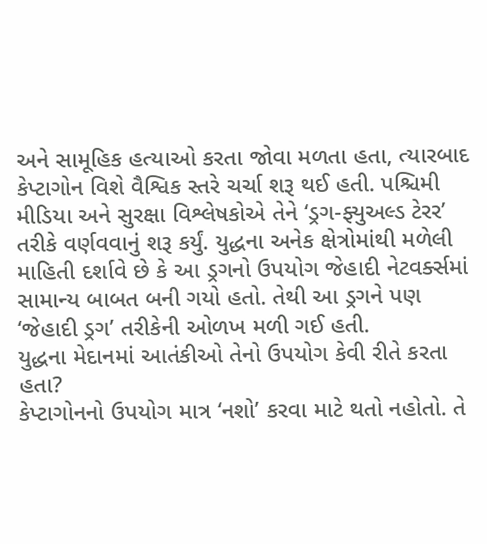અને સામૂહિક હત્યાઓ કરતા જોવા મળતા હતા, ત્યારબાદ કેપ્ટાગોન વિશે વૈશ્વિક સ્તરે ચર્ચા શરૂ થઈ હતી. પશ્ચિમી મીડિયા અને સુરક્ષા વિશ્લેષકોએ તેને ‘ડ્રગ-ફ્યુઅલ્ડ ટેરર’ તરીકે વર્ણવવાનું શરૂ કર્યું. યુદ્ધના અનેક ક્ષેત્રોમાંથી મળેલી માહિતી દર્શાવે છે કે આ ડ્રગનો ઉપયોગ જેહાદી નેટવર્ક્સમાં સામાન્ય બાબત બની ગયો હતો. તેથી આ ડ્રગને પણ ‘જેહાદી ડ્રગ’ તરીકેની ઓળખ મળી ગઈ હતી.
યુદ્ધના મેદાનમાં આતંકીઓ તેનો ઉપયોગ કેવી રીતે કરતા હતા?
કેપ્ટાગોનનો ઉપયોગ માત્ર ‘નશો’ કરવા માટે થતો નહોતો. તે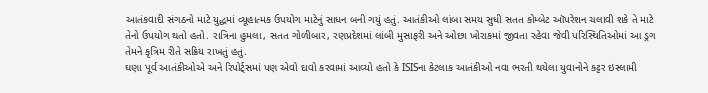આતંકવાદી સંગઠનો માટે યુદ્ધમાં વ્યૂહાત્મક ઉપયોગ માટેનું સાધન બની ગયું હતું. આતંકીઓ લાંબા સમય સુધી સતત કોમ્બેટ ઑપરેશન ચલાવી શકે તે માટે તેનો ઉપયોગ થતો હતો. રાત્રિના હુમલા, સતત ગોળીબાર, રણપ્રદેશમાં લાંબી મુસાફરી અને ઓછા ખોરાકમાં જીવતા રહેવા જેવી પરિસ્થિતિઓમાં આ ડ્રગ તેમને કૃત્રિમ રીતે સક્રિય રાખતું હતું.
ઘણા પૂર્વ આતંકીઓએ અને રિપોર્ટ્સમાં પણ એવો દાવો કરવામાં આવ્યો હતો કે ISISના કેટલાક આતંકીઓ નવા ભરતી થયેલા યુવાનોને કટ્ટર ઇસ્લામી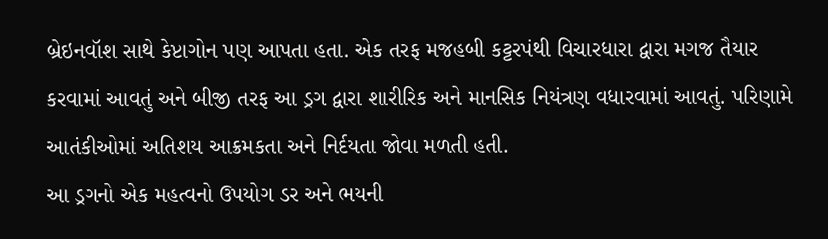બ્રેઇનવૉશ સાથે કેપ્ટાગોન પણ આપતા હતા. એક તરફ મજહબી કટ્ટરપંથી વિચારધારા દ્વારા મગજ તૈયાર કરવામાં આવતું અને બીજી તરફ આ ડ્રગ દ્વારા શારીરિક અને માનસિક નિયંત્રણ વધારવામાં આવતું. પરિણામે આતંકીઓમાં અતિશય આક્રમકતા અને નિર્દયતા જોવા મળતી હતી.
આ ડ્રગનો એક મહત્વનો ઉપયોગ ડર અને ભયની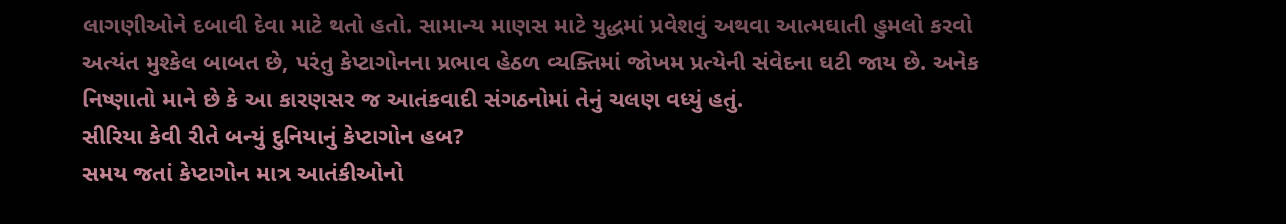લાગણીઓને દબાવી દેવા માટે થતો હતો. સામાન્ય માણસ માટે યુદ્ધમાં પ્રવેશવું અથવા આત્મઘાતી હુમલો કરવો અત્યંત મુશ્કેલ બાબત છે, પરંતુ કેપ્ટાગોનના પ્રભાવ હેઠળ વ્યક્તિમાં જોખમ પ્રત્યેની સંવેદના ઘટી જાય છે. અનેક નિષ્ણાતો માને છે કે આ કારણસર જ આતંકવાદી સંગઠનોમાં તેનું ચલણ વધ્યું હતું.
સીરિયા કેવી રીતે બન્યું દુનિયાનું કેપ્ટાગોન હબ?
સમય જતાં કેપ્ટાગોન માત્ર આતંકીઓનો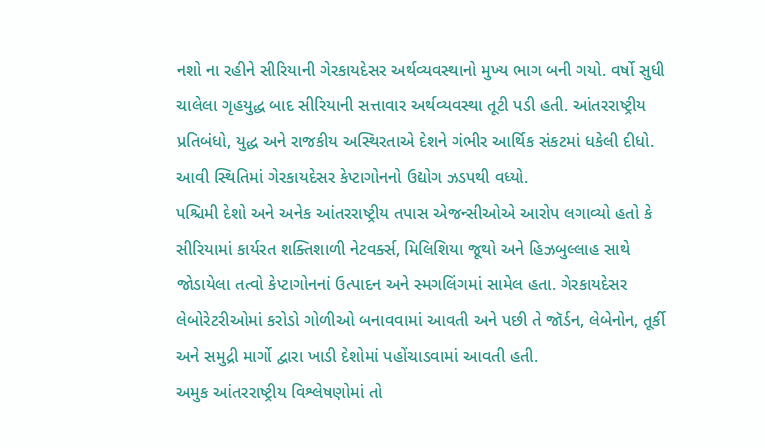નશો ના રહીને સીરિયાની ગેરકાયદેસર અર્થવ્યવસ્થાનો મુખ્ય ભાગ બની ગયો. વર્ષો સુધી ચાલેલા ગૃહયુદ્ધ બાદ સીરિયાની સત્તાવાર અર્થવ્યવસ્થા તૂટી પડી હતી. આંતરરાષ્ટ્રીય પ્રતિબંધો, યુદ્ધ અને રાજકીય અસ્થિરતાએ દેશને ગંભીર આર્થિક સંકટમાં ધકેલી દીધો. આવી સ્થિતિમાં ગેરકાયદેસર કેપ્ટાગોનનો ઉદ્યોગ ઝડપથી વધ્યો.
પશ્ચિમી દેશો અને અનેક આંતરરાષ્ટ્રીય તપાસ એજન્સીઓએ આરોપ લગાવ્યો હતો કે સીરિયામાં કાર્યરત શક્તિશાળી નેટવર્ક્સ, મિલિશિયા જૂથો અને હિઝબુલ્લાહ સાથે જોડાયેલા તત્વો કેપ્ટાગોનનાં ઉત્પાદન અને સ્મગલિંગમાં સામેલ હતા. ગેરકાયદેસર લેબોરેટરીઓમાં કરોડો ગોળીઓ બનાવવામાં આવતી અને પછી તે જૉર્ડન, લેબેનોન, તૂર્કી અને સમુદ્રી માર્ગો દ્વારા ખાડી દેશોમાં પહોંચાડવામાં આવતી હતી.
અમુક આંતરરાષ્ટ્રીય વિશ્લેષણોમાં તો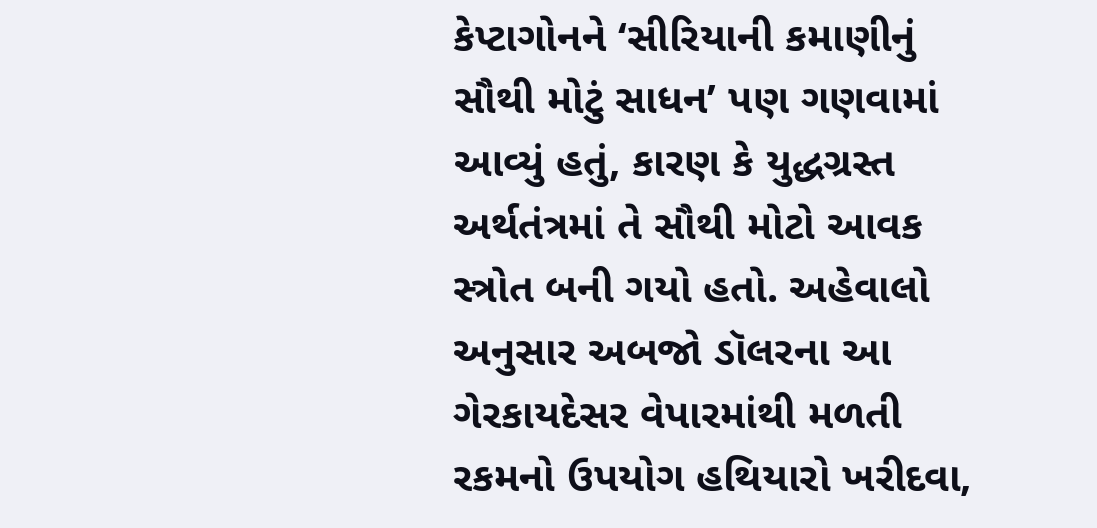કેપ્ટાગોનને ‘સીરિયાની કમાણીનું સૌથી મોટું સાધન’ પણ ગણવામાં આવ્યું હતું, કારણ કે યુદ્ધગ્રસ્ત અર્થતંત્રમાં તે સૌથી મોટો આવક સ્ત્રોત બની ગયો હતો. અહેવાલો અનુસાર અબજો ડૉલરના આ ગેરકાયદેસર વેપારમાંથી મળતી રકમનો ઉપયોગ હથિયારો ખરીદવા,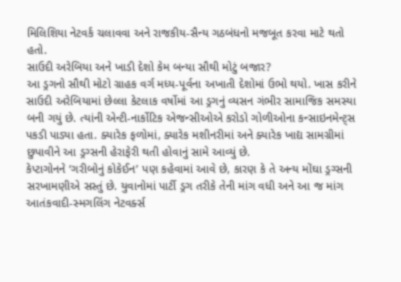મિલિશિયા નેટવર્ક ચલાવવા અને રાજકીય-સૈન્ય ગઠબંધનો મજબૂત કરવા માટે થતો હતો.
સાઉદી અરેબિયા અને ખાડી દેશો કેમ બન્યા સૌથી મોટું બજાર?
આ ડ્રગનો સૌથી મોટો ગ્રાહક વર્ગ મધ્ય-પૂર્વના અખાતી દેશોમાં ઉભો થયો. ખાસ કરીને સાઉદી અરેબિયામાં છેલ્લા કેટલાક વર્ષોમાં આ ડ્રગનું વ્યસન ગંભીર સામાજિક સમસ્યા બની ગયું છે. ત્યાંની એન્ટી-નાર્કોટિક એજન્સીઓએ કરોડો ગોળીઓના કન્સાઇનમેન્ટ્સ પકડી પાડ્યા હતા. ક્યારેક ફળોમાં, ક્યારેક મશીનરીમાં અને ક્યારેક ખાદ્ય સામગ્રીમાં છુપાવીને આ ડ્રગ્સની હેરાફેરી થતી હોવાનું સામે આવ્યું છે.
કેપ્ટાગોનને ‘ગરીબોનું કોકેઈન’ પણ કહેવામાં આવે છે, કારણ કે તે અન્ય મોંઘા ડ્રગ્સની સરખામણીએ સસ્તું છે. યુવાનોમાં પાર્ટી ડ્રગ તરીકે તેની માંગ વધી અને આ જ માંગ આતંકવાદી-સ્મગલિંગ નેટવર્ક્સ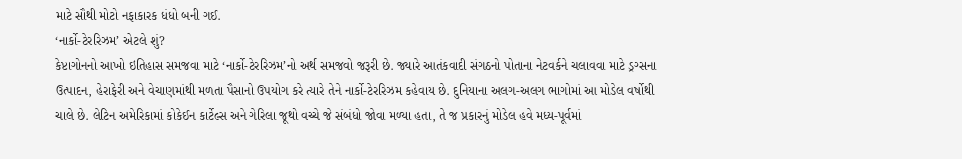માટે સૌથી મોટો નફાકારક ધંધો બની ગઈ.
‘નાર્કો-ટેરરિઝમ’ એટલે શું?
કેપ્ટાગોનનો આખો ઇતિહાસ સમજવા માટે ‘નાર્કો-ટેરરિઝમ’નો અર્થ સમજવો જરૂરી છે. જ્યારે આતંકવાદી સંગઠનો પોતાના નેટવર્કને ચલાવવા માટે ડ્રગ્સના ઉત્પાદન, હેરાફેરી અને વેચાણમાંથી મળતા પૈસાનો ઉપયોગ કરે ત્યારે તેને નાર્કો-ટેરરિઝમ કહેવાય છે. દુનિયાના અલગ-અલગ ભાગોમાં આ મોડેલ વર્ષોથી ચાલે છે. લેટિન અમેરિકામાં કોકેઈન કાર્ટેલ્સ અને ગેરિલા જૂથો વચ્ચે જે સંબંધો જોવા મળ્યા હતા, તે જ પ્રકારનું મોડેલ હવે મધ્ય-પૂર્વમાં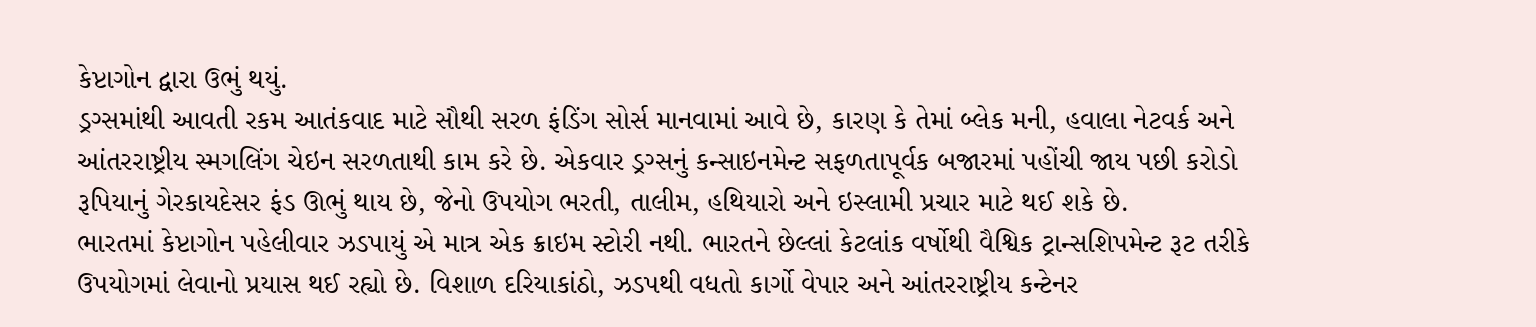કેપ્ટાગોન દ્વારા ઉભું થયું.
ડ્રગ્સમાંથી આવતી રકમ આતંકવાદ માટે સૌથી સરળ ફંડિંગ સોર્સ માનવામાં આવે છે, કારણ કે તેમાં બ્લેક મની, હવાલા નેટવર્ક અને આંતરરાષ્ટ્રીય સ્મગલિંગ ચેઇન સરળતાથી કામ કરે છે. એકવાર ડ્રગ્સનું કન્સાઇનમેન્ટ સફળતાપૂર્વક બજારમાં પહોંચી જાય પછી કરોડો રૂપિયાનું ગેરકાયદેસર ફંડ ઊભું થાય છે, જેનો ઉપયોગ ભરતી, તાલીમ, હથિયારો અને ઇસ્લામી પ્રચાર માટે થઈ શકે છે.
ભારતમાં કેપ્ટાગોન પહેલીવાર ઝડપાયું એ માત્ર એક ક્રાઇમ સ્ટોરી નથી. ભારતને છેલ્લાં કેટલાંક વર્ષોથી વૈશ્વિક ટ્રાન્સશિપમેન્ટ રૂટ તરીકે ઉપયોગમાં લેવાનો પ્રયાસ થઈ રહ્યો છે. વિશાળ દરિયાકાંઠો, ઝડપથી વધતો કાર્ગો વેપાર અને આંતરરાષ્ટ્રીય કન્ટેનર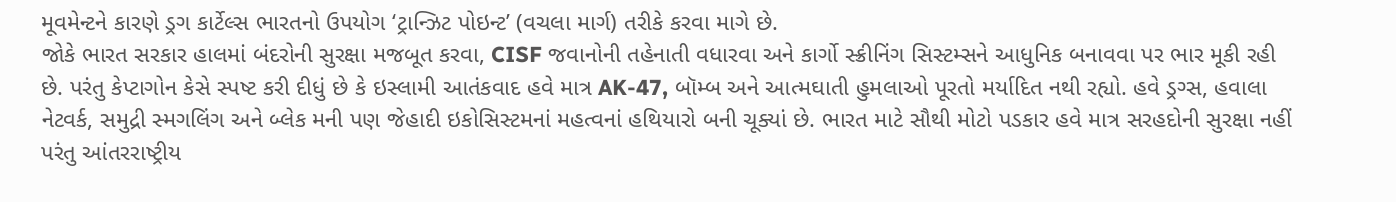મૂવમેન્ટને કારણે ડ્રગ કાર્ટેલ્સ ભારતનો ઉપયોગ ‘ટ્રાન્ઝિટ પોઇન્ટ’ (વચલા માર્ગ) તરીકે કરવા માગે છે.
જોકે ભારત સરકાર હાલમાં બંદરોની સુરક્ષા મજબૂત કરવા, CISF જવાનોની તહેનાતી વધારવા અને કાર્ગો સ્ક્રીનિંગ સિસ્ટમ્સને આધુનિક બનાવવા પર ભાર મૂકી રહી છે. પરંતુ કેપ્ટાગોન કેસે સ્પષ્ટ કરી દીધું છે કે ઇસ્લામી આતંકવાદ હવે માત્ર AK-47, બૉમ્બ અને આત્મઘાતી હુમલાઓ પૂરતો મર્યાદિત નથી રહ્યો. હવે ડ્રગ્સ, હવાલા નેટવર્ક, સમુદ્રી સ્મગલિંગ અને બ્લેક મની પણ જેહાદી ઇકોસિસ્ટમનાં મહત્વનાં હથિયારો બની ચૂક્યાં છે. ભારત માટે સૌથી મોટો પડકાર હવે માત્ર સરહદોની સુરક્ષા નહીં પરંતુ આંતરરાષ્ટ્રીય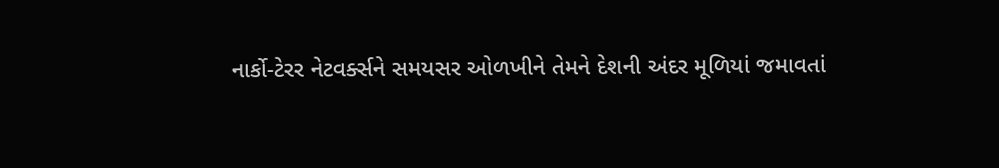નાર્કો-ટેરર નેટવર્ક્સને સમયસર ઓળખીને તેમને દેશની અંદર મૂળિયાં જમાવતાં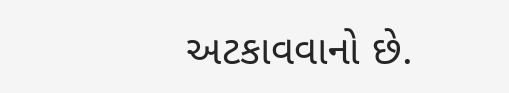અટકાવવાનો છે.